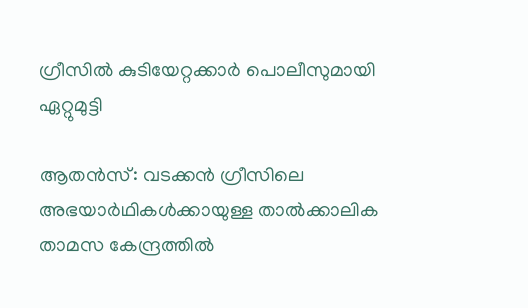ഗ്രീസിൽ കുടിയേറ്റക്കാർ പൊലീസുമായി ഏറ്റുമുട്ടി

ആതൻസ്: വടക്കൻ ഗ്രീസിലെ അഭയാർഥികൾക്കായുള്ള താൽക്കാലിക താമസ കേന്ദ്രത്തിൽ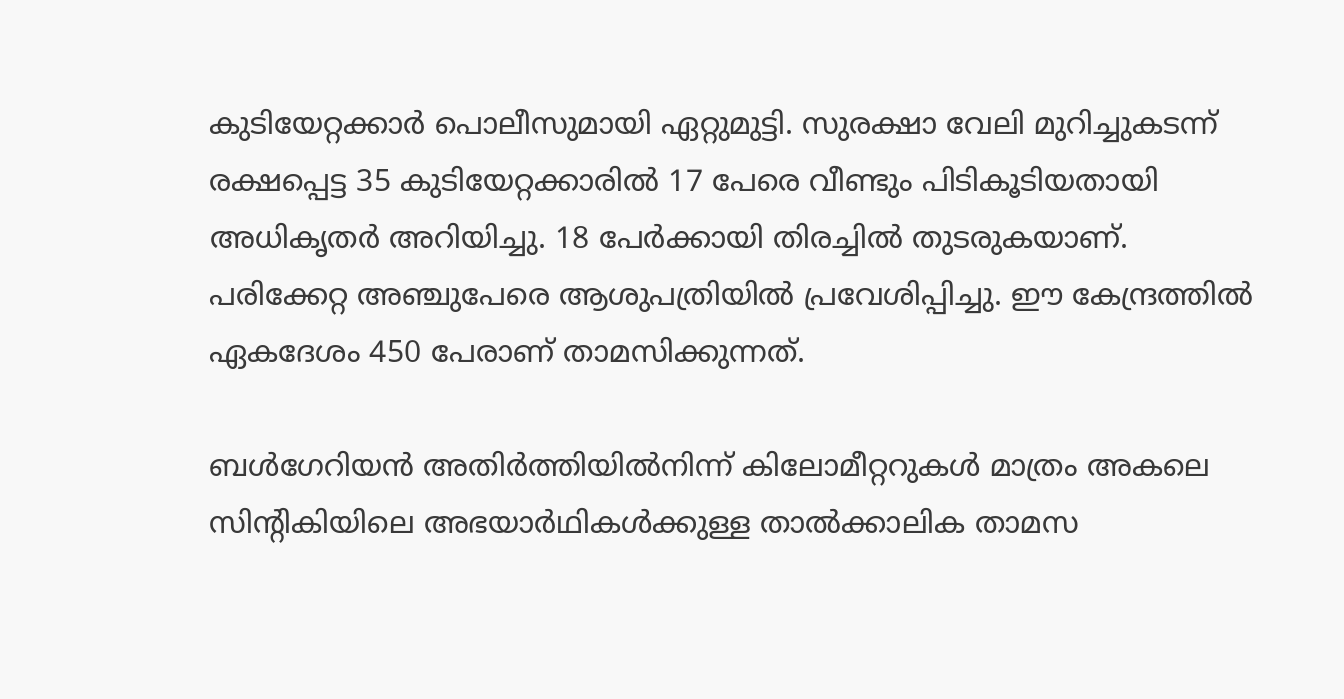കുടിയേറ്റക്കാർ പൊലീസുമായി ഏറ്റുമുട്ടി. സുരക്ഷാ വേലി മുറിച്ചുകടന്ന് രക്ഷപ്പെട്ട 35 കുടിയേറ്റക്കാരിൽ 17 പേരെ വീണ്ടും പിടികൂടിയതായി അധികൃതർ അറിയിച്ചു. 18 പേർക്കായി തിരച്ചിൽ തുടരുകയാണ്. പരിക്കേറ്റ അഞ്ചുപേരെ ആശുപത്രിയിൽ പ്രവേശിപ്പിച്ചു. ഈ കേന്ദ്രത്തിൽ ഏകദേശം 450 പേരാണ് താമസിക്കുന്നത്.

ബൾഗേറിയൻ അതിർത്തിയിൽനിന്ന് കിലോമീറ്ററുകൾ മാത്രം അകലെ സിന്റികിയിലെ അഭയാർഥികൾക്കുള്ള താൽക്കാലിക താമസ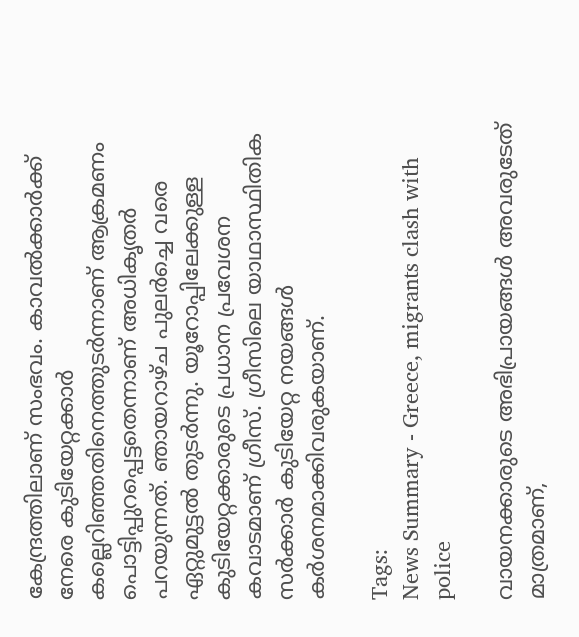കേന്ദ്രത്തിലാണ് സംഭവം. കാവൽക്കാർക്ക് നേരെ കുടിയേറ്റക്കാർ കല്ലെറിഞ്ഞതിനെത്തുടർന്നാണ് ആക്രമണം പൊട്ടിപ്പുറപ്പെട്ടതെന്നാണ് അധികൃതർ പറയുന്നത്. ഞായറാഴ്ച പുലർച്ചെ വരെ ഏറ്റുമുട്ടൽ തുടർന്നു. യൂറോപ്പിലേക്കുള്ള കുടിയേറ്റക്കാരുടെ പ്രധാന പ്രവേശന കവാടമാണ് ഗ്രീസ്. ഗ്രീസിലെ യാഥാസ്ഥിതിക സർക്കാർ കുടിയേറ്റ നയങ്ങൾ കർശനമാക്കിവരുകയാണ്.

Tags:
News Summary - Greece, migrants clash with police

വായനക്കാരുടെ അഭിപ്രായങ്ങള്‍ അവരുടേത് മാത്രമാണ്,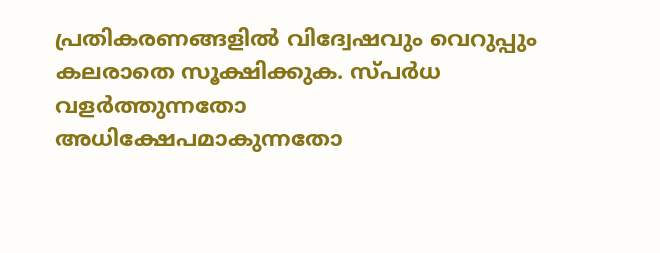പ്രതികരണങ്ങളിൽ വിദ്വേഷവും വെറുപ്പും കലരാതെ സൂക്ഷിക്കുക. സ്പർധ വളർത്തുന്നതോ അധിക്ഷേപമാകുന്നതോ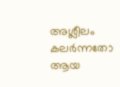അശ്ലീലം കലർന്നതോ ആയ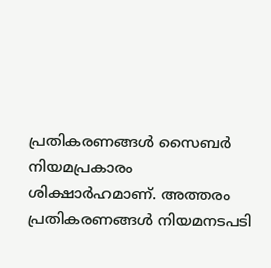പ്രതികരണങ്ങൾ സൈബർ നിയമപ്രകാരം ശിക്ഷാർഹമാണ്. അത്തരം പ്രതികരണങ്ങൾ നിയമനടപടി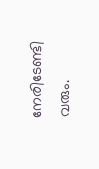നേരിടേണ്ടി വരും.